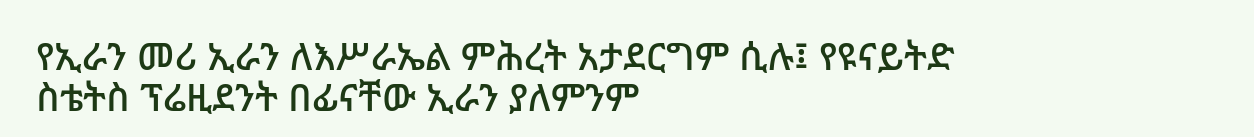የኢራን መሪ ኢራን ለእሥራኤል ምሕረት አታደርግም ሲሉ፤ የዩናይትድ ስቴትስ ፕሬዚደንት በፊናቸው ኢራን ያለምንም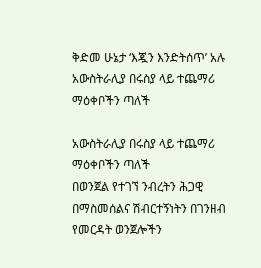ቅድመ ሁኔታ ‘እጇን እንድትሰጥ’ አሉ
አውስትራሊያ በሩስያ ላይ ተጨማሪ ማዕቀቦችን ጣለች

አውስትራሊያ በሩስያ ላይ ተጨማሪ ማዕቀቦችን ጣለች
በወንጀል የተገኘ ንብረትን ሕጋዊ በማስመሰልና ሽብርተኝነትን በገንዘብ የመርዳት ወንጀሎችን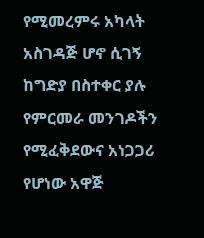የሚመረምሩ አካላት አስገዳጅ ሆኖ ሲገኝ ከግድያ በስተቀር ያሉ የምርመራ መንገዶችን የሚፈቅደውና አነጋጋሪ የሆነው አዋጅ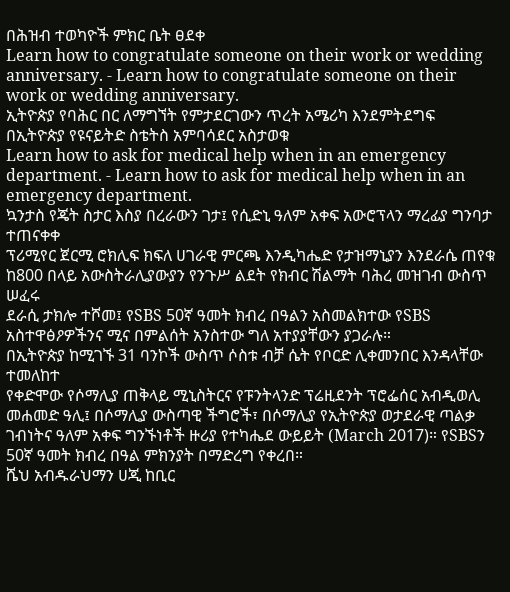በሕዝብ ተወካዮች ምክር ቤት ፀደቀ
Learn how to congratulate someone on their work or wedding anniversary. - Learn how to congratulate someone on their work or wedding anniversary.
ኢትዮጵያ የባሕር በር ለማግኘት የምታደርገውን ጥረት አሜሪካ እንደምትደግፍ በኢትዮጵያ የዩናይትድ ስቴትስ አምባሳደር አስታወቁ
Learn how to ask for medical help when in an emergency department. - Learn how to ask for medical help when in an emergency department.
ኳንታስ የጄት ስታር እስያ በረራውን ገታ፤ የሲድኒ ዓለም አቀፍ አውሮፕላን ማረፊያ ግንባታ ተጠናቀቀ
ፕሪሚየር ጀርሚ ሮክሊፍ ክፍለ ሀገራዊ ምርጫ እንዲካሔድ የታዝማኒያን እንደራሴ ጠየቁ
ከ800 በላይ አውስትራሊያውያን የንጉሥ ልደት የክብር ሽልማት ባሕረ መዝገብ ውስጥ ሠፈሩ
ደራሲ ታክሎ ተሾመ፤ የSBS 50ኛ ዓመት ክብረ በዓልን አስመልክተው የSBS አስተዋፅዖዎችንና ሚና በምልሰት አንስተው ግለ አተያያቸውን ያጋራሉ።
በኢትዮጵያ ከሚገኙ 31 ባንኮች ውስጥ ሶስቱ ብቻ ሴት የቦርድ ሊቀመንበር እንዳላቸው ተመለከተ
የቀድሞው የሶማሊያ ጠቅላይ ሚኒስትርና የፑንትላንድ ፕሬዚደንት ፕሮፌሰር አብዲወሊ መሐመድ ዓሊ፤ በሶማሊያ ውስጣዊ ችግሮች፣ በሶማሊያ የኢትዮጵያ ወታደራዊ ጣልቃ ገብነትና ዓለም አቀፍ ግንኙነቶች ዙሪያ የተካሔደ ውይይት (March 2017)። የSBSን 50ኛ ዓመት ክብረ በዓል ምክንያት በማድረግ የቀረበ።
ሼህ አብዱራህማን ሀጂ ከቢር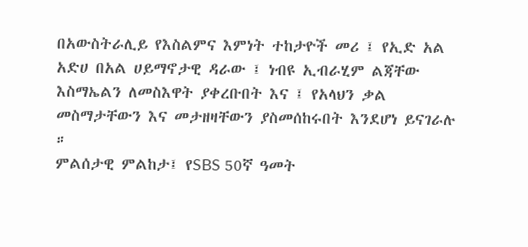በአውስትራሊይ የእስልምና እምነት ተከታዮች መሪ ፤ የኢድ አል አድሀ በአል ሀይማኖታዊ ዳራው ፤ ነብዩ ኢብራሂም ልጃቸው እስማኤልን ለመስእዋት ያቀረቡበት እና ፤ የአላህን ቃል መስማታቸውን እና መታዘዛቸውን ያስመሰከሩበት እንደሆነ ይናገራሉ ።
ምልሰታዊ ምልከታ፤ የSBS 50ኛ ዓመት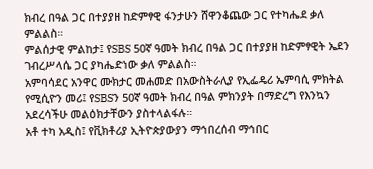ክብረ በዓል ጋር በተያያዘ ከድምፃዊ ፋንታሁን ሸዋንቆጨው ጋር የተካሔደ ቃለ ምልልስ።
ምልሰታዊ ምልከታ፤ የSBS 50ኛ ዓመት ክብረ በዓል ጋር በተያያዘ ከድምፃዊት ኤደን ገብረሥላሴ ጋር ያካሔድነው ቃለ ምልልስ።
አምባሳደር አንዋር ሙክታር መሐመድ በአውስትራሊያ የኢፌዴሪ ኤምባሲ ምክትል የሚሲዮን መሪ፤ የSBSን 50ኛ ዓመት ክብረ በዓል ምክንያት በማድረግ የእንኳን አደረሳችሁ መልዕክታቸውን ያስተላልፋሉ።
አቶ ተካ አዲስ፤ የቪክቶሪያ ኢትዮጵያውያን ማኅበረሰብ ማኅበር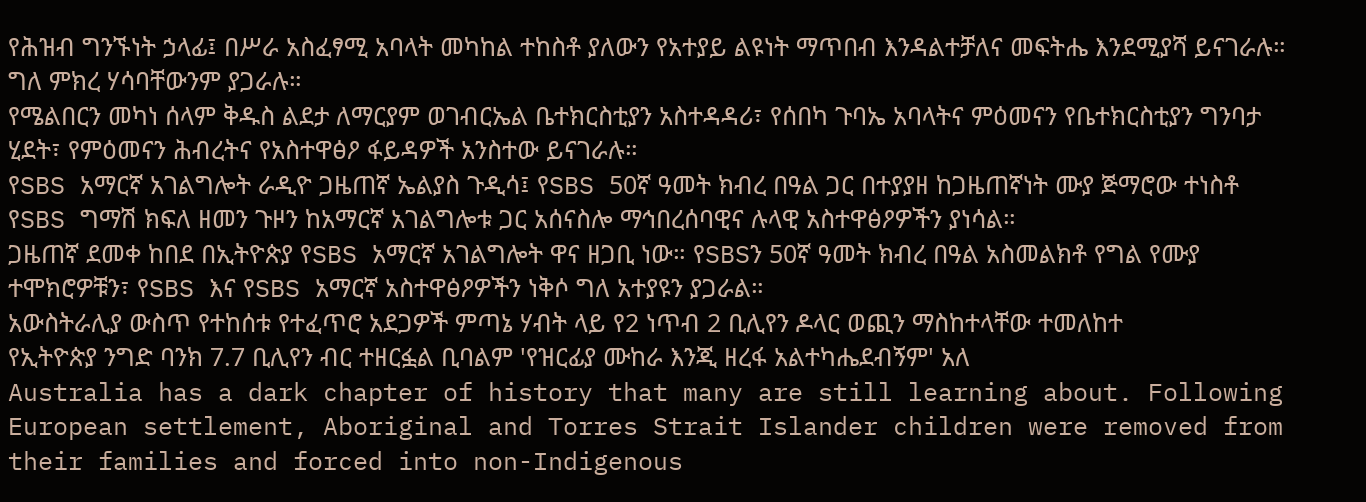የሕዝብ ግንኙነት ኃላፊ፤ በሥራ አስፈፃሚ አባላት መካከል ተከስቶ ያለውን የአተያይ ልዩነት ማጥበብ እንዳልተቻለና መፍትሔ እንደሚያሻ ይናገራሉ። ግለ ምክረ ሃሳባቸውንም ያጋራሉ።
የሜልበርን መካነ ሰላም ቅዱስ ልደታ ለማርያም ወገብርኤል ቤተክርስቲያን አስተዳዳሪ፣ የሰበካ ጉባኤ አባላትና ምዕመናን የቤተክርስቲያን ግንባታ ሂደት፣ የምዕመናን ሕብረትና የአስተዋፅዖ ፋይዳዎች አንስተው ይናገራሉ።
የSBS አማርኛ አገልግሎት ራዲዮ ጋዜጠኛ ኤልያስ ጉዲሳ፤ የSBS 50ኛ ዓመት ክብረ በዓል ጋር በተያያዘ ከጋዜጠኛነት ሙያ ጅማሮው ተነስቶ የSBS ግማሽ ክፍለ ዘመን ጉዞን ከአማርኛ አገልግሎቱ ጋር አሰናስሎ ማኅበረሰባዊና ሉላዊ አስተዋፅዖዎችን ያነሳል።
ጋዜጠኛ ደመቀ ከበደ በኢትዮጵያ የSBS አማርኛ አገልግሎት ዋና ዘጋቢ ነው። የSBSን 50ኛ ዓመት ክብረ በዓል አስመልክቶ የግል የሙያ ተሞክሮዎቹን፣ የSBS እና የSBS አማርኛ አስተዋፅዖዎችን ነቅሶ ግለ አተያዩን ያጋራል።
አውስትራሊያ ውስጥ የተከሰቱ የተፈጥሮ አደጋዎች ምጣኔ ሃብት ላይ የ2 ነጥብ 2 ቢሊየን ዶላር ወጪን ማስከተላቸው ተመለከተ
የኢትዮጵያ ንግድ ባንክ 7.7 ቢሊየን ብር ተዘርፏል ቢባልም 'የዝርፊያ ሙከራ እንጂ ዘረፋ አልተካሔደብኝም' አለ
Australia has a dark chapter of history that many are still learning about. Following European settlement, Aboriginal and Torres Strait Islander children were removed from their families and forced into non-Indigenous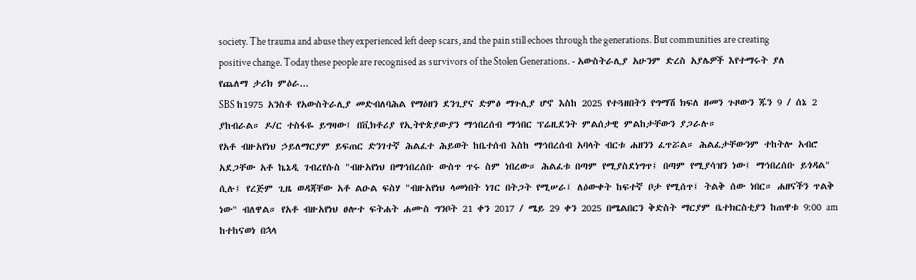society. The trauma and abuse they experienced left deep scars, and the pain still echoes through the generations. But communities are creating positive change. Today these people are recognised as survivors of the Stolen Generations. - አውስትራሊያ አሁንም ድረስ አያሌዎች እየተማሩት ያለ የጨለማ ታሪክ ምዕራ...
SBS ከ1975 አንስቶ የአውስትራሊያ መድብለባሕል የማዕዘን ደንጊያና ድምፅ ማጉሊያ ሆኖ እስከ 2025 የተጓዘበትን የግማሽ ክፍለ ዘመን ጉዞውን ጁን 9 / ሰኔ 2 ያከብራል። ዶ/ር ተስፋዬ ይግዛው፤ በቪክቶሪያ የኢትዮጵያውያን ማኅበረሰብ ማኅበር ፕሬዚደንት ምልሰታዊ ምልከታቸውን ያጋራሉ።
የአቶ ብዙአየነህ ኃይለማርያም ይፍጠር ድንገተኛ ሕልፈተ ሕይወት ከቤተሰብ እስከ ማኅበረሰብ አባላት ብርቱ ሐዘንን ፈጥሯል። ሕልፈታቸውንም ተከትሎ አብሮ አደጋቸው አቶ ኬኔዲ ገብረየሱስ "ብዙአየነህ በማኅበረሰቡ ውስጥ ጥሩ ስም ነበረው። ሕልፈቱ በጣም የሚያስደነግጥ፤ በጣም የሚያሳዝን ነው፤ ማኅበረሰቡ ይጎዳል" ሲሉ፤ የረጅም ጊዜ ወዳጃቸው አቶ ልዑል ፍስሃ "ብዙአየነህ ላመነበት ነገር በትጋት የሚሠራ፤ ለዕውቀት ከፍተኛ ቦታ የሚሰጥ፤ ትልቅ ሰው ነበር። ሐዘናችን ጥልቅ ነው" ብለዋል። የአቶ ብዙአየነህ ፀሎተ ፍትሐት ሐሙስ ግንቦት 21 ቀን 2017 / ሜይ 29 ቀን 2025 በሜልበርን ቅድስት ማርያም ቤተክርስቲያን ከጠዋቱ 9:00 am ከተከናወነ በኋላ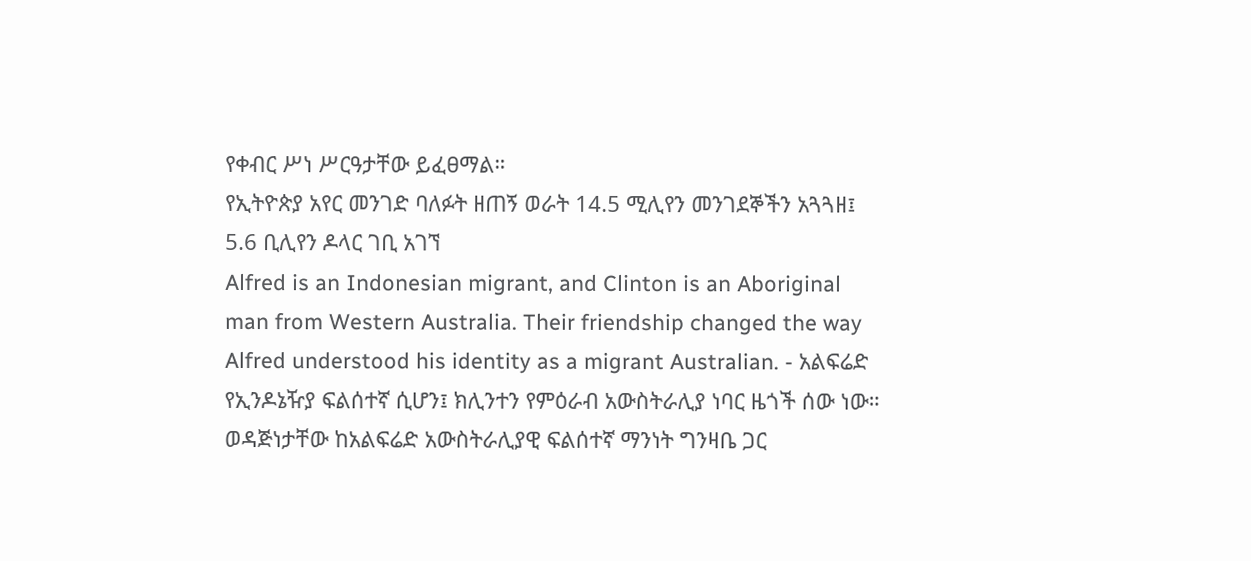የቀብር ሥነ ሥርዓታቸው ይፈፀማል።
የኢትዮጵያ አየር መንገድ ባለፉት ዘጠኝ ወራት 14.5 ሚሊየን መንገደኞችን አጓጓዘ፤ 5.6 ቢሊየን ዶላር ገቢ አገኘ
Alfred is an Indonesian migrant, and Clinton is an Aboriginal man from Western Australia. Their friendship changed the way Alfred understood his identity as a migrant Australian. - አልፍሬድ የኢንዶኔዥያ ፍልሰተኛ ሲሆን፤ ክሊንተን የምዕራብ አውስትራሊያ ነባር ዜጎች ሰው ነው። ወዳጅነታቸው ከአልፍሬድ አውስትራሊያዊ ፍልሰተኛ ማንነት ግንዛቤ ጋር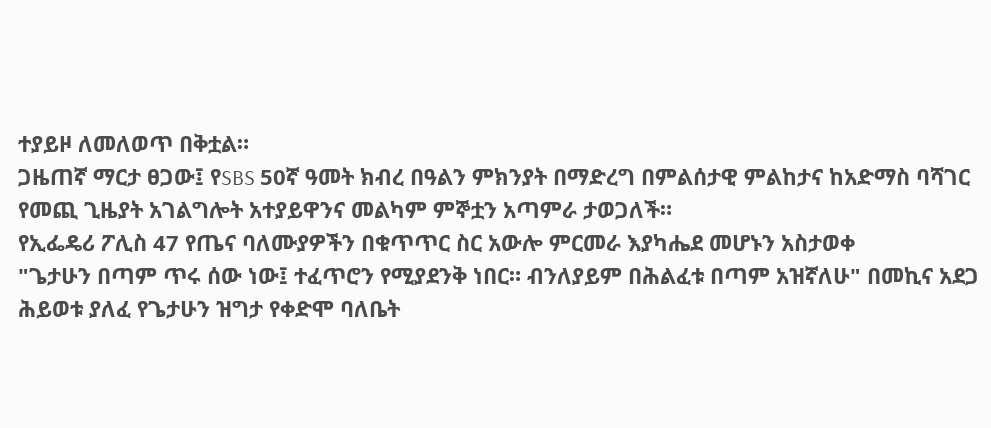ተያይዞ ለመለወጥ በቅቷል።
ጋዜጠኛ ማርታ ፀጋው፤ የSBS 50ኛ ዓመት ክብረ በዓልን ምክንያት በማድረግ በምልሰታዊ ምልከታና ከአድማስ ባሻገር የመጪ ጊዜያት አገልግሎት አተያይዋንና መልካም ምኞቷን አጣምራ ታወጋለች።
የኢፌዴሪ ፖሊስ 47 የጤና ባለሙያዎችን በቁጥጥር ስር አውሎ ምርመራ እያካሔደ መሆኑን አስታወቀ
"ጌታሁን በጣም ጥሩ ሰው ነው፤ ተፈጥሮን የሚያደንቅ ነበር። ብንለያይም በሕልፈቱ በጣም አዝኛለሁ" በመኪና አደጋ ሕይወቱ ያለፈ የጌታሁን ዝግታ የቀድሞ ባለቤት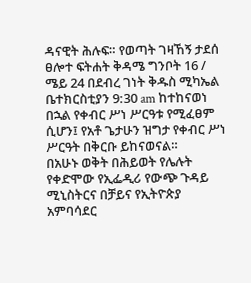ዳናዊት ሕሉፍ። የወጣት ገዛኸኝ ታደሰ ፀሎተ ፍትሐት ቅዳሜ ግንቦት 16 / ሜይ 24 በደብረ ገነት ቅዱስ ሚካኤል ቤተክርስቲያን 9:30 am ከተከናወነ በኋል የቀብር ሥነ ሥርዓቱ የሚፈፀም ሲሆን፤ የአቶ ጌታሁን ዝግታ የቀብር ሥነ ሥርዓት በቅርቡ ይከናወናል።
በአሁኑ ወቅት በሕይወት የሌሉት የቀድሞው የኢፌዲሪ የውጭ ጉዳይ ሚኒስትርና በቻይና የኢትዮጵያ አምባሳደር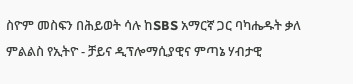ስዮም መስፍን በሕይወት ሳሉ ከSBS አማርኛ ጋር ባካሔዱት ቃለ ምልልስ የኢትዮ - ቻይና ዲፕሎማሲያዊና ምጣኔ ሃብታዊ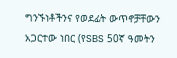ግንኙነቶችንና የወደፊት ውጥኖቻቸውን አጋርተው ነበር (የSBS 50ኛ ዓመትን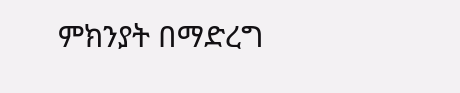ምክንያት በማድረግ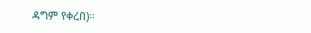ዳግም የቀረበ)።